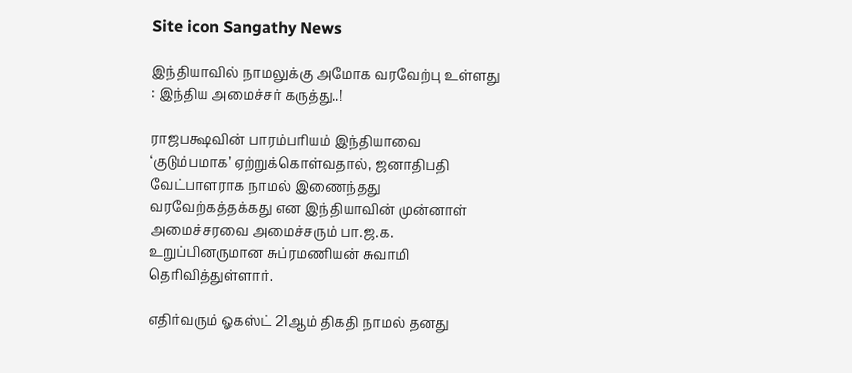Site icon Sangathy News

இந்தியாவில் நாமலுக்கு அமோக வரவேற்பு உள்ளது : இந்திய அமைச்சர் கருத்து..!

ராஜபக்ஷவின் பாரம்பரியம் இந்தியாவை ‘குடும்பமாக’ ஏற்றுக்கொள்வதால், ஜனாதிபதி வேட்பாளராக நாமல் இணைந்தது வரவேற்கத்தக்கது என இந்தியாவின் முன்னாள் அமைச்சரவை அமைச்சரும் பா.ஜ.க. உறுப்பினருமான சுப்ரமணியன் சுவாமி தெரிவித்துள்ளார்.

எதிர்வரும் ஓகஸ்ட் 21ஆம் திகதி நாமல் தனது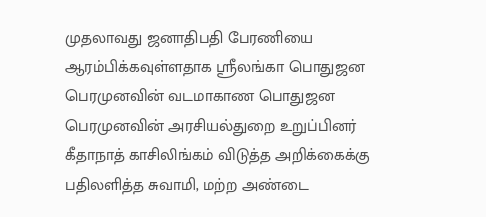முதலாவது ஜனாதிபதி பேரணியை ஆரம்பிக்கவுள்ளதாக ஸ்ரீலங்கா பொதுஜன பெரமுனவின் வடமாகாண பொதுஜன பெரமுனவின் அரசியல்துறை உறுப்பினர் கீதாநாத் காசிலிங்கம் விடுத்த அறிக்கைக்கு பதிலளித்த சுவாமி, மற்ற அண்டை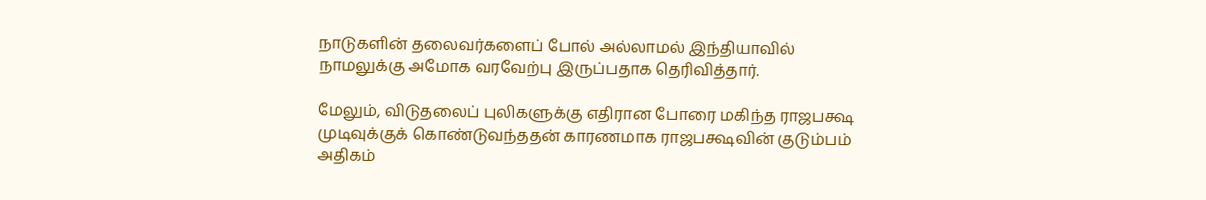நாடுகளின் தலைவர்களைப் போல் அல்லாமல் இந்தியாவில் நாமலுக்கு அமோக வரவேற்பு இருப்பதாக தெரிவித்தார்.

மேலும், விடுதலைப் புலிகளுக்கு எதிரான போரை மகிந்த ராஜபக்ஷ முடிவுக்குக் கொண்டுவந்ததன் காரணமாக ராஜபக்ஷவின் குடும்பம் அதிகம்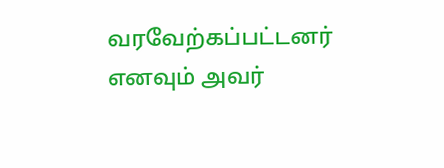வரவேற்கப்பட்டனர் எனவும் அவர்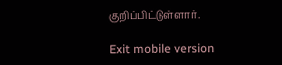குறிப்பிட்டுள்ளார்.

Exit mobile version